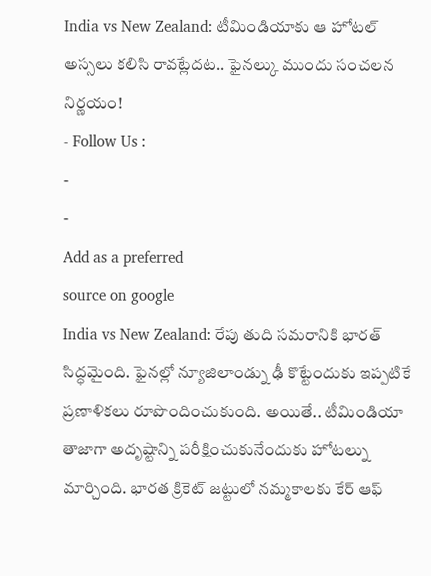India vs New Zealand: టీమిండియాకు ఆ హోటల్ అస్సలు కలిసి రావట్లేదట.. ఫైనల్కు ముందు సంచలన నిర్ణయం!
- Follow Us :
-
-
Add as a preferred
source on google
India vs New Zealand: రేపు తుది సమరానికి భారత్ సిద్ధమైంది. ఫైనల్లో న్యూజిలాండ్ను ఢీ కొట్టేందుకు ఇప్పటికే ప్రణాళికలు రూపొందించుకుంది. అయితే.. టీమిండియా తాజాగా అదృష్టాన్ని పరీక్షించుకునేందుకు హోటల్ను మార్చింది. భారత క్రికెట్ జట్టులో నమ్మకాలకు కేర్ ఆఫ్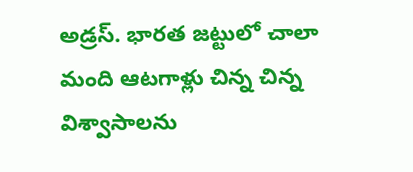అడ్రస్. భారత జట్టులో చాలా మంది ఆటగాళ్లు చిన్న చిన్న విశ్వాసాలను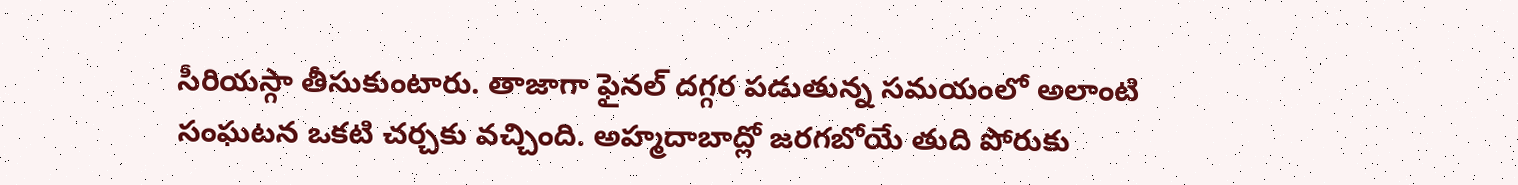సీరియస్గా తీసుకుంటారు. తాజాగా ఫైనల్ దగ్గర పడుతున్న సమయంలో అలాంటి సంఘటన ఒకటి చర్చకు వచ్చింది. అహ్మదాబాద్లో జరగబోయే తుది పోరుకు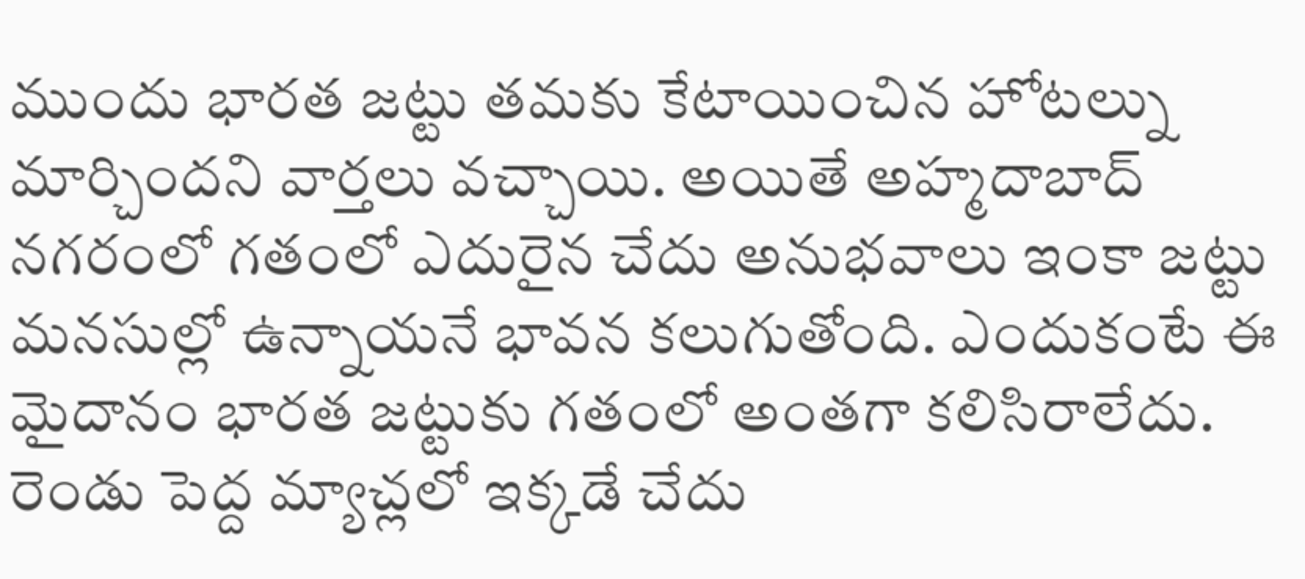ముందు భారత జట్టు తమకు కేటాయించిన హోటల్ను మార్చిందని వార్తలు వచ్చాయి. అయితే అహ్మదాబాద్ నగరంలో గతంలో ఎదురైన చేదు అనుభవాలు ఇంకా జట్టు మనసుల్లో ఉన్నాయనే భావన కలుగుతోంది. ఎందుకంటే ఈ మైదానం భారత జట్టుకు గతంలో అంతగా కలిసిరాలేదు. రెండు పెద్ద మ్యాచ్లలో ఇక్కడే చేదు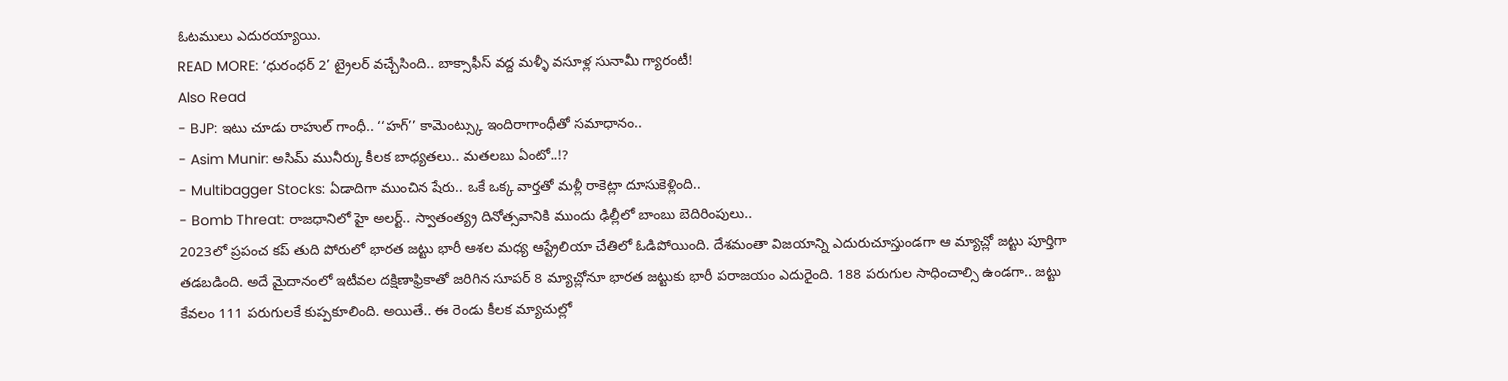ఓటములు ఎదురయ్యాయి.
READ MORE: ‘ధురంధర్ 2’ ట్రైలర్ వచ్చేసింది.. బాక్సాఫీస్ వద్ద మళ్ళీ వసూళ్ల సునామీ గ్యారంటీ!
Also Read
- BJP: ఇటు చూడు రాహుల్ గాంధీ.. ‘‘హగ్’’ కామెంట్స్కు ఇందిరాగాంధీతో సమాధానం..
- Asim Munir: అసిమ్ మునీర్కు కీలక బాధ్యతలు.. మతలబు ఏంటో..!?
- Multibagger Stocks: ఏడాదిగా ముంచిన షేరు.. ఒకే ఒక్క వార్తతో మళ్లీ రాకెట్లా దూసుకెళ్లింది..
- Bomb Threat: రాజధానిలో హై అలర్ట్.. స్వాతంత్య్ర దినోత్సవానికి ముందు ఢిల్లీలో బాంబు బెదిరింపులు..
2023లో ప్రపంచ కప్ తుది పోరులో భారత జట్టు భారీ ఆశల మధ్య ఆస్ట్రేలియా చేతిలో ఓడిపోయింది. దేశమంతా విజయాన్ని ఎదురుచూస్తుండగా ఆ మ్యాచ్లో జట్టు పూర్తిగా తడబడింది. అదే మైదానంలో ఇటీవల దక్షిణాఫ్రికాతో జరిగిన సూపర్ 8 మ్యాచ్లోనూ భారత జట్టుకు భారీ పరాజయం ఎదురైంది. 188 పరుగుల సాధించాల్సి ఉండగా.. జట్టు కేవలం 111 పరుగులకే కుప్పకూలింది. అయితే.. ఈ రెండు కీలక మ్యాచుల్లో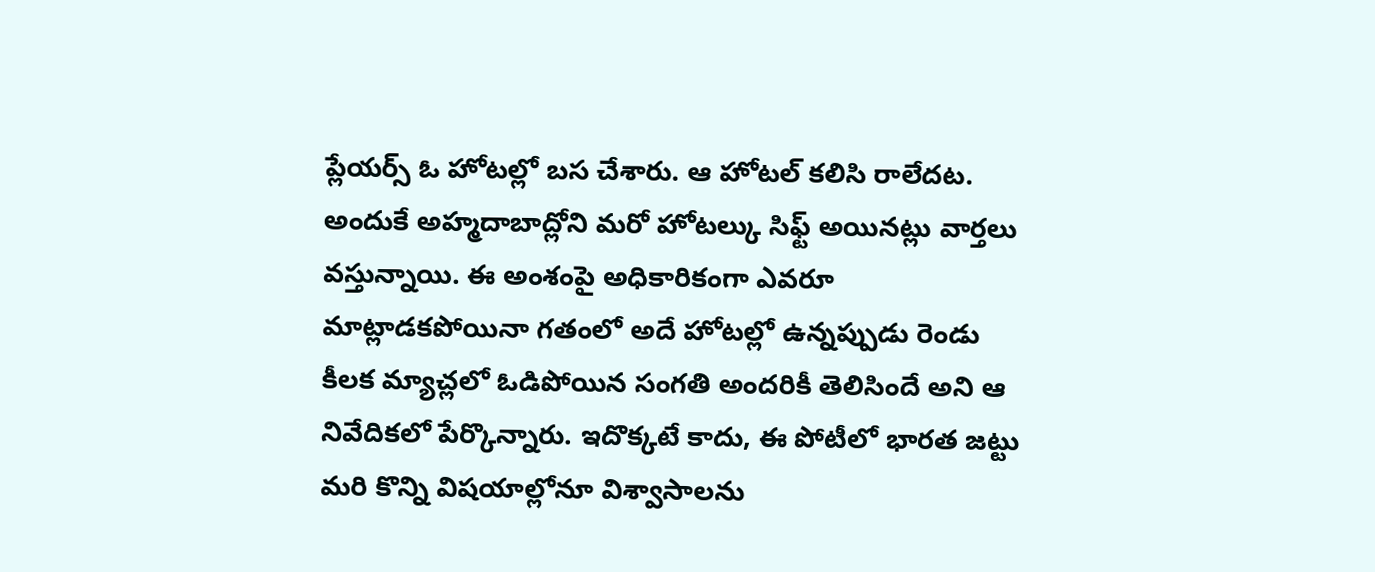ప్లేయర్స్ ఓ హోటల్లో బస చేశారు. ఆ హోటల్ కలిసి రాలేదట. అందుకే అహ్మదాబాద్లోని మరో హోటల్కు సిఫ్ట్ అయినట్లు వార్తలు వస్తున్నాయి. ఈ అంశంపై అధికారికంగా ఎవరూ మాట్లాడకపోయినా గతంలో అదే హోటల్లో ఉన్నప్పుడు రెండు కీలక మ్యాచ్లలో ఓడిపోయిన సంగతి అందరికీ తెలిసిందే అని ఆ నివేదికలో పేర్కొన్నారు. ఇదొక్కటే కాదు, ఈ పోటీలో భారత జట్టు మరి కొన్ని విషయాల్లోనూ విశ్వాసాలను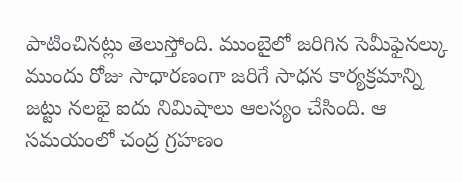పాటించినట్లు తెలుస్తోంది. ముంబైలో జరిగిన సెమీఫైనల్కు ముందు రోజు సాధారణంగా జరిగే సాధన కార్యక్రమాన్ని జట్టు నలభై ఐదు నిమిషాలు ఆలస్యం చేసింది. ఆ సమయంలో చంద్ర గ్రహణం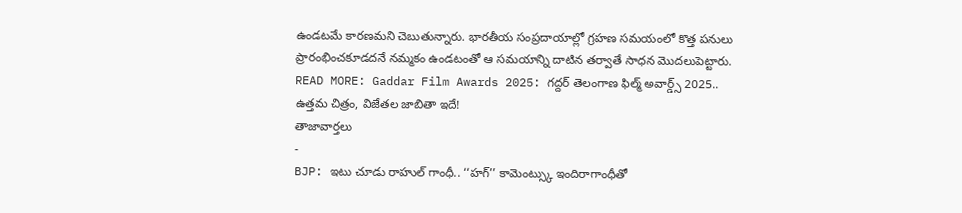ఉండటమే కారణమని చెబుతున్నారు. భారతీయ సంప్రదాయాల్లో గ్రహణ సమయంలో కొత్త పనులు ప్రారంభించకూడదనే నమ్మకం ఉండటంతో ఆ సమయాన్ని దాటిన తర్వాతే సాధన మొదలుపెట్టారు.
READ MORE: Gaddar Film Awards 2025: గద్దర్ తెలంగాణ ఫిల్మ్ అవార్డ్స్ 2025.. ఉత్తమ చిత్రం, విజేతల జాబితా ఇదే!
తాజావార్తలు
-
BJP: ఇటు చూడు రాహుల్ గాంధీ.. ‘‘హగ్’’ కామెంట్స్కు ఇందిరాగాంధీతో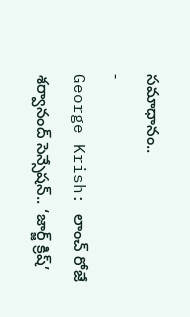సమాధానం..
-
George Krish: లాంచ్ రోజే శర్వానంద్ సెన్సేషన్.. ‘జార్జ్ క్రిష్’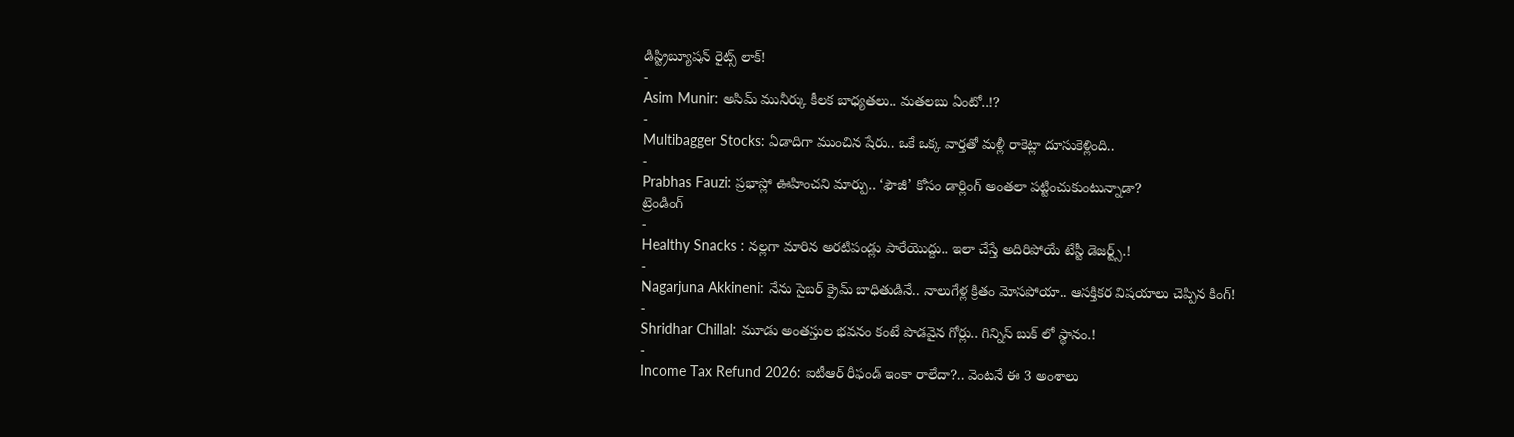డిస్ట్రిబ్యూషన్ రైట్స్ లాక్!
-
Asim Munir: అసిమ్ మునీర్కు కీలక బాధ్యతలు.. మతలబు ఏంటో..!?
-
Multibagger Stocks: ఏడాదిగా ముంచిన షేరు.. ఒకే ఒక్క వార్తతో మళ్లీ రాకెట్లా దూసుకెళ్లింది..
-
Prabhas Fauzi: ప్రభాస్లో ఊహించని మార్పు.. ‘ఫౌజీ’ కోసం డార్లింగ్ అంతలా పట్టించుకుంటున్నాడా?
ట్రెండింగ్
-
Healthy Snacks : నల్లగా మారిన అరటిపండ్లు పారేయొద్దు.. ఇలా చేస్తే అదిరిపోయే టేస్టీ డెజర్ట్స్.!
-
Nagarjuna Akkineni: నేను సైబర్ క్రైమ్ బాధితుడినే.. నాలుగేళ్ల క్రితం మోసపోయా.. ఆసక్తికర విషయాలు చెప్పిన కింగ్!
-
Shridhar Chillal: మూడు అంతస్తుల భవనం కంటే పొడవైన గోర్లు.. గిన్నిస్ బుక్ లో స్థానం.!
-
Income Tax Refund 2026: ఐటీఆర్ రీఫండ్ ఇంకా రాలేదా?.. వెంటనే ఈ 3 అంశాలు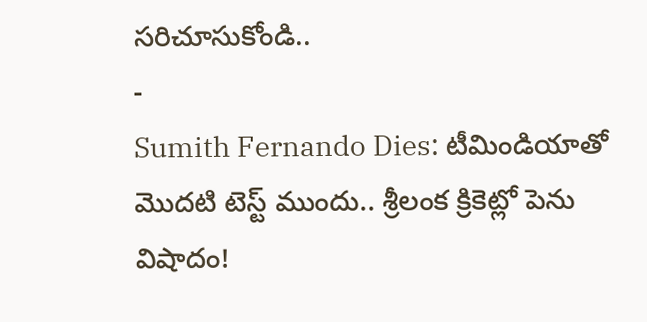సరిచూసుకోండి..
-
Sumith Fernando Dies: టీమిండియాతో మొదటి టెస్ట్ ముందు.. శ్రీలంక క్రికెట్లో పెను విషాదం!